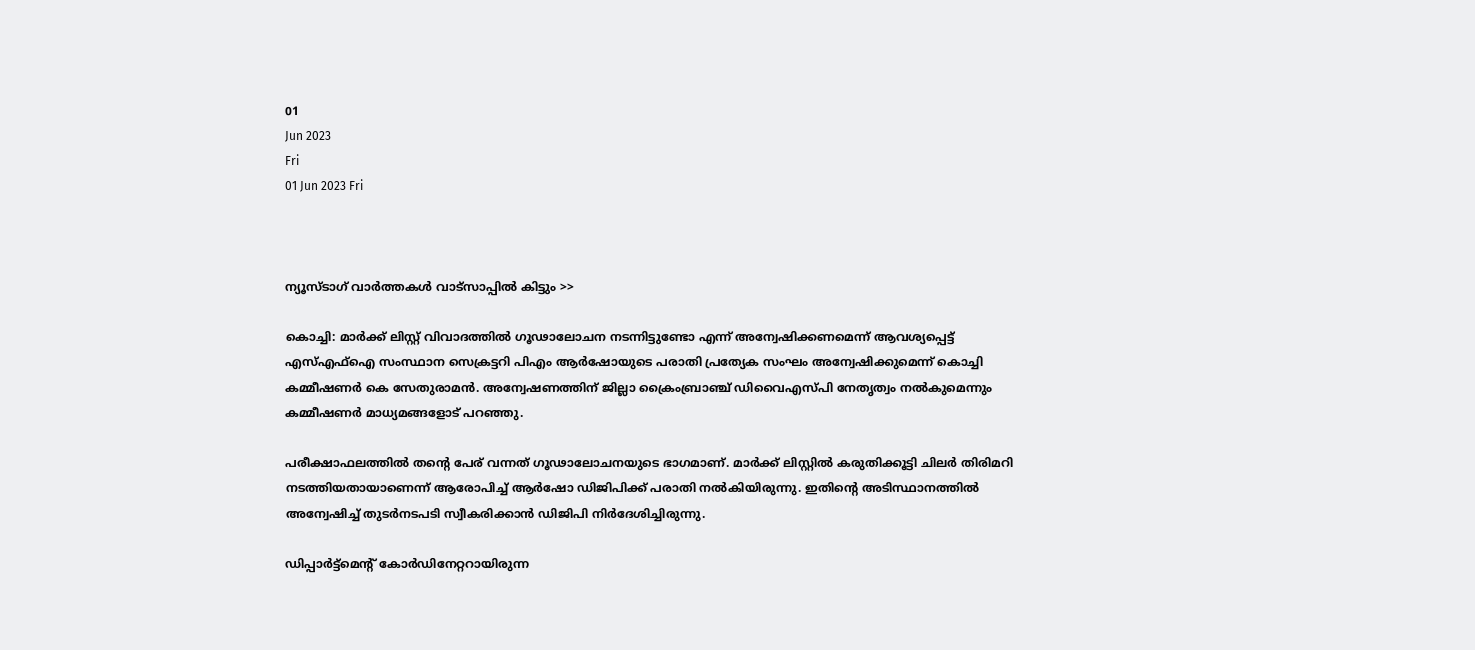01
Jun 2023
Fri
01 Jun 2023 Fri



ന്യൂസ്ടാഗ് വാര്‍ത്തകള്‍ വാട്‌സാപ്പില്‍ കിട്ടും >>

കൊച്ചി: മാർക്ക് ലിസ്റ്റ് വിവാദത്തിൽ ഗൂഢാലോചന നടന്നിട്ടുണ്ടോ എന്ന് അന്വേഷിക്കണമെന്ന് ആവശ്യപ്പെട്ട് എസ്എഫ്ഐ സംസ്ഥാന സെക്രട്ടറി പിഎം ആർഷോയുടെ പരാതി പ്രത്യേക സംഘം അന്വേഷിക്കുമെന്ന് കൊച്ചി കമ്മീഷണർ കെ സേതുരാമൻ. അന്വേഷണത്തിന് ജില്ലാ ക്രൈംബ്രാഞ്ച് ഡിവൈഎസ്പി നേതൃത്വം നൽകുമെന്നും കമ്മീഷണർ മാധ്യമങ്ങളോട് പറഞ്ഞു.

പരീക്ഷാഫലത്തിൽ തന്റെ പേര് വന്നത് ഗൂഢാലോചനയുടെ ഭാഗമാണ്. മാർക്ക് ലിസ്റ്റിൽ കരുതിക്കൂട്ടി ചിലർ തിരിമറി നടത്തിയതായാണെന്ന് ആരോപിച്ച് ആർഷോ ഡിജിപിക്ക് പരാതി നൽകിയിരുന്നു. ഇതിന്റെ അടിസ്ഥാനത്തിൽ അന്വേഷിച്ച് തുടർനടപടി സ്വീകരിക്കാൻ ഡിജിപി നിർദേശിച്ചിരുന്നു.

ഡിപ്പാർട്ട്‌മെന്റ് കോർഡിനേറ്ററായിരുന്ന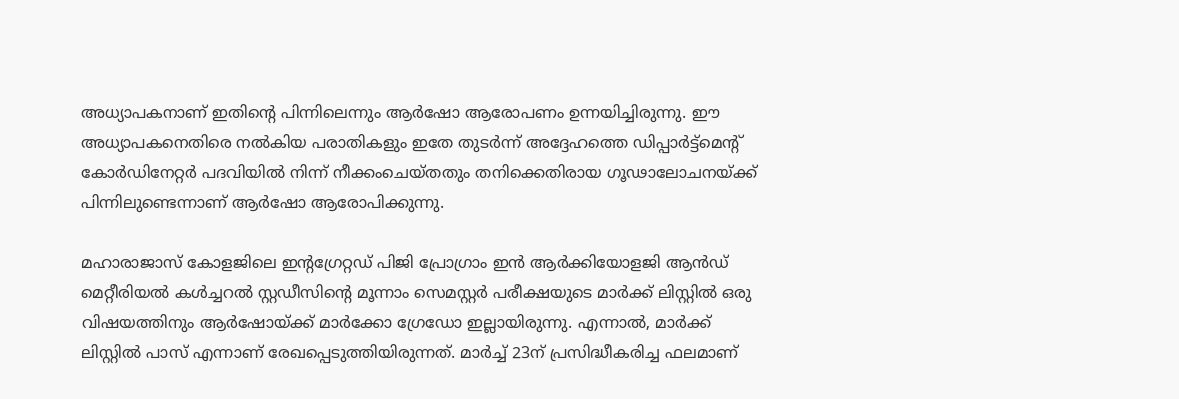അധ്യാപകനാണ് ഇതിന്റെ പിന്നിലെന്നും ആർഷോ ആരോപണം ഉന്നയിച്ചിരുന്നു. ഈ അധ്യാപകനെതിരെ നൽകിയ പരാതികളും ഇതേ തുടർന്ന് അദ്ദേഹത്തെ ഡിപ്പാർട്ട്‌മെന്റ് കോർഡിനേറ്റർ പദവിയിൽ നിന്ന് നീക്കംചെയ്തതും തനിക്കെതിരായ ഗൂഢാലോചനയ്ക്ക് പിന്നിലുണ്ടെന്നാണ് ആർഷോ ആരോപിക്കുന്നു.

മഹാരാജാസ് കോളജിലെ ഇന്റഗ്രേറ്റഡ് പിജി പ്രോഗ്രാം ഇൻ ആർക്കിയോളജി ആൻഡ് മെറ്റീരിയൽ കൾച്ചറൽ സ്റ്റഡീസിന്റെ മൂന്നാം സെമസ്റ്റർ പരീക്ഷയുടെ മാർക്ക് ലിസ്റ്റിൽ ഒരു വിഷയത്തിനും ആർഷോയ്ക്ക് മാർക്കോ ഗ്രേഡോ ഇല്ലായിരുന്നു. എന്നാൽ, മാർക്ക് ലിസ്റ്റിൽ പാസ് എന്നാണ് രേഖപ്പെടുത്തിയിരുന്നത്. മാർച്ച് 23ന് പ്രസിദ്ധീകരിച്ച ഫലമാണ്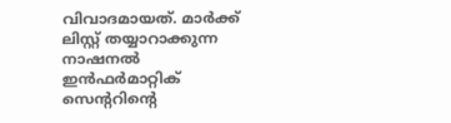വിവാദമായത്. മാർക്ക് ലിസ്റ്റ് തയ്യാറാക്കുന്ന നാഷനൽ ഇൻഫർമാറ്റിക് സെന്ററിന്റെ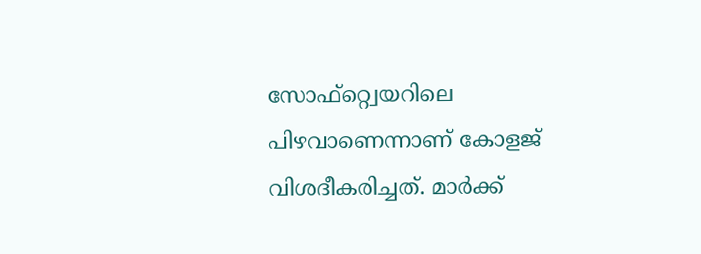സോഫ്‌റ്റ്വെയറിലെ പിഴവാണെന്നാണ് കോളജ് വിശദീകരിച്ചത്. മാർക്ക്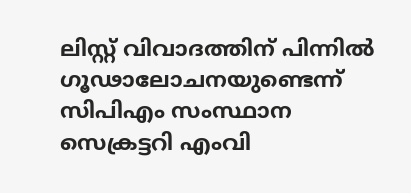ലിസ്റ്റ് വിവാദത്തിന് പിന്നിൽ ഗൂഢാലോചനയുണ്ടെന്ന് സിപിഎം സംസ്ഥാന സെക്രട്ടറി എംവി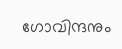ഗോവിന്ദനും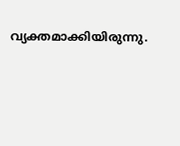വ്യക്തമാക്കിയിരുന്നു.